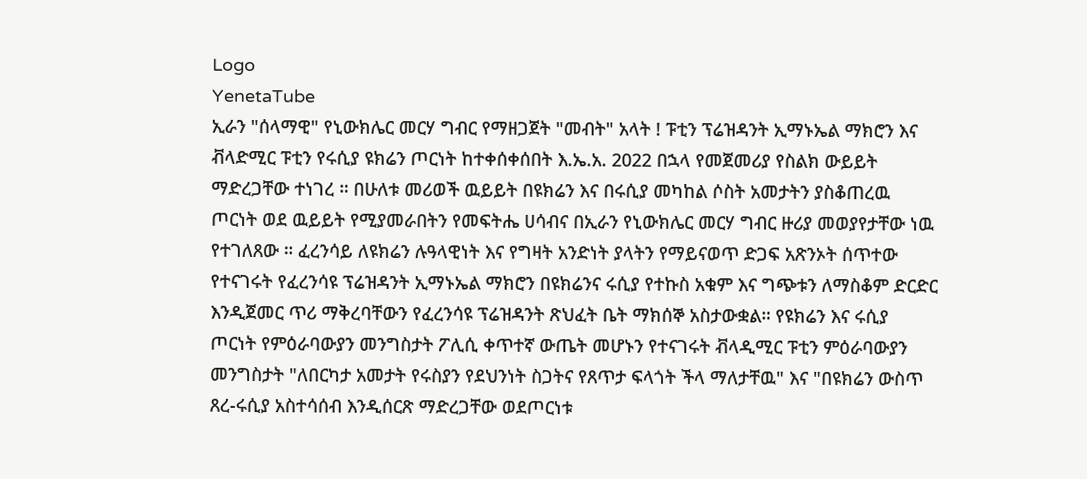Logo
YenetaTube
ኢራን "ሰላማዊ" የኒውክሌር መርሃ ግብር የማዘጋጀት "መብት" አላት ! ፑቲን ፕሬዝዳንት ኢማኑኤል ማክሮን እና ቭላድሚር ፑቲን የሩሲያ ዩክሬን ጦርነት ከተቀሰቀሰበት እ.ኤ.አ. 2022 በኋላ የመጀመሪያ የስልክ ውይይት ማድረጋቸው ተነገረ ። በሁለቱ መሪወች ዉይይት በዩክሬን እና በሩሲያ መካከል ሶስት አመታትን ያስቆጠረዉ ጦርነት ወደ ዉይይት የሚያመራበትን የመፍትሔ ሀሳብና በኢራን የኒውክሌር መርሃ ግብር ዙሪያ መወያየታቸው ነዉ የተገለጸው ። ፈረንሳይ ለዩክሬን ሉዓላዊነት እና የግዛት አንድነት ያላትን የማይናወጥ ድጋፍ አጽንኦት ሰጥተው የተናገሩት የፈረንሳዩ ፕሬዝዳንት ኢማኑኤል ማክሮን በዩክሬንና ሩሲያ የተኩስ አቁም እና ግጭቱን ለማስቆም ድርድር እንዲጀመር ጥሪ ማቅረባቸውን የፈረንሳዩ ፕሬዝዳንት ጽህፈት ቤት ማክሰኞ አስታውቋል። የዩክሬን እና ሩሲያ ጦርነት የምዕራባውያን መንግስታት ፖሊሲ ቀጥተኛ ውጤት መሆኑን የተናገሩት ቭላዲሚር ፑቲን ምዕራባውያን መንግስታት "ለበርካታ አመታት የሩስያን የደህንነት ስጋትና የጸጥታ ፍላጎት ችላ ማለታቸዉ" እና "በዩክሬን ውስጥ ጸረ-ሩሲያ አስተሳሰብ እንዲሰርጽ ማድረጋቸው ወደጦርነቱ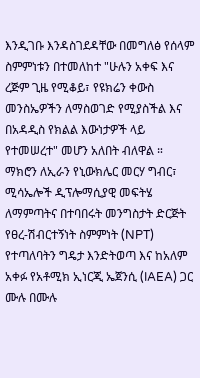እንዲገቡ እንዳስገደዳቸው በመግለፅ የሰላም ስምምነቱን በተመለከተ "ሁሉን አቀፍ እና ረጅም ጊዜ የሚቆይ፣ የዩክሬን ቀውስ መንስኤዎችን ለማስወገድ የሚያስችል እና በአዳዲስ የክልል እውነታዎች ላይ የተመሠረተ" መሆን አለበት ብለዋል ። ማክሮን ለኢራን የኒውክሌር መርሃ ግብር፣ ሚሳኤሎች ዲፕሎማሲያዊ መፍትሄ ለማምጣትና በተባበሩት መንግስታት ድርጅት የፀረ-ሽብርተኝነት ስምምነት (NPT) የተጣለባትን ግዴታ እንድትወጣ እና ከአለም አቀፉ የአቶሚክ ኢነርጂ ኤጀንሲ (IAEA) ጋር ሙሉ በሙሉ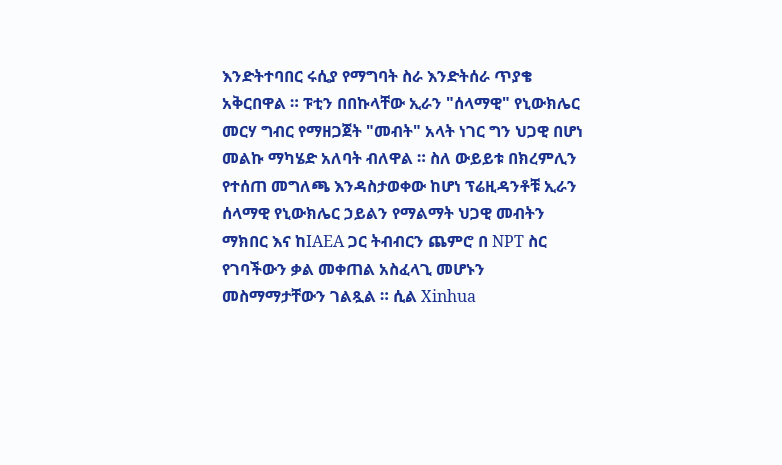እንድትተባበር ሩሲያ የማግባት ስራ እንድትሰራ ጥያቄ አቅርበዋል ። ፑቲን በበኩላቸው ኢራን "ሰላማዊ" የኒውክሌር መርሃ ግብር የማዘጋጀት "መብት" አላት ነገር ግን ህጋዊ በሆነ መልኩ ማካሄድ አለባት ብለዋል ። ስለ ውይይቱ በክረምሊን የተሰጠ መግለጫ እንዳስታወቀው ከሆነ ፕሬዚዳንቶቹ ኢራን ሰላማዊ የኒውክሌር ኃይልን የማልማት ህጋዊ መብትን ማክበር እና ከIAEA ጋር ትብብርን ጨምሮ በ NPT ስር የገባችውን ቃል መቀጠል አስፈላጊ መሆኑን መስማማታቸውን ገልጿል ። ሲል Xinhua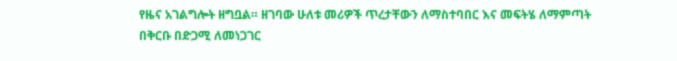የዜና አገልግሎት ዘግቧል። ዘገባው ሁለቱ መሪዎች ጥረታቸውን ለማስተባበር እና መፍትሄ ለማምጣት በቅርቡ በድጋሚ ለመነጋገር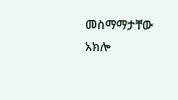መስማማታቸው አክሎ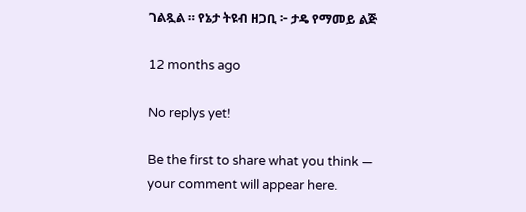ገልጿል ። የኔታ ትዩብ ዘጋቢ ፦ ታዴ የማመይ ልጅ

12 months ago

No replys yet!

Be the first to share what you think — your comment will appear here.